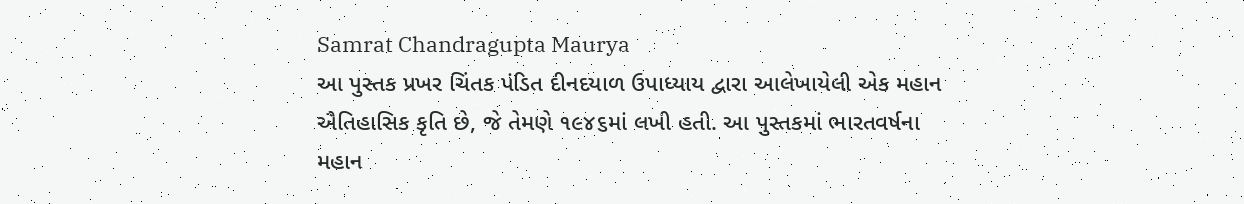Samrat Chandragupta Maurya
આ પુસ્તક પ્રખર ચિંતક પંડિત દીનદયાળ ઉપાધ્યાય દ્વારા આલેખાયેલી એક મહાન ઐતિહાસિક કૃતિ છે, જે તેમણે ૧૯૪૬માં લખી હતી. આ પુસ્તકમાં ભારતવર્ષના મહાન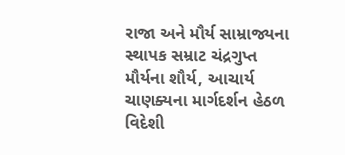રાજા અને મૌર્ય સામ્રાજ્યના સ્થાપક સમ્રાટ ચંદ્રગુપ્ત મૌર્યના શૌર્ય, આચાર્ય ચાણક્યના માર્ગદર્શન હેઠળ વિદેશી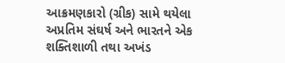આક્રમણકારો (ગ્રીક) સામે થયેલા અપ્રતિમ સંઘર્ષ અને ભારતને એક શક્તિશાળી તથા અખંડ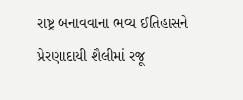રાષ્ટ્ર બનાવવાના ભવ્ય ઈતિહાસને પ્રેરણાદાયી શૈલીમાં રજૂ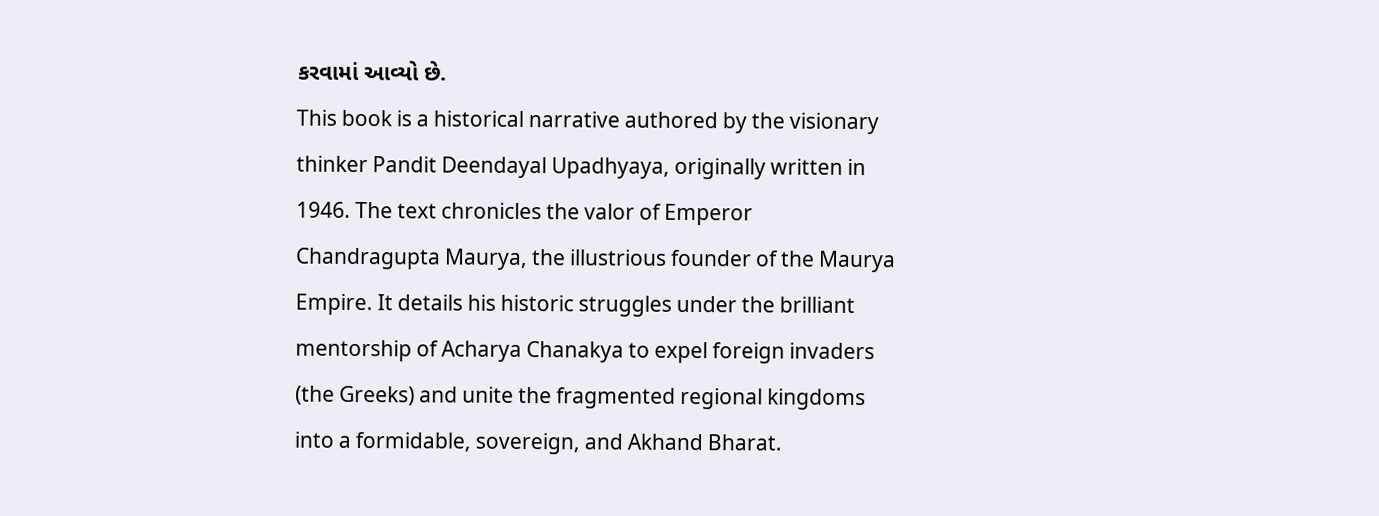કરવામાં આવ્યો છે.
This book is a historical narrative authored by the visionary thinker Pandit Deendayal Upadhyaya, originally written in 1946. The text chronicles the valor of Emperor Chandragupta Maurya, the illustrious founder of the Maurya Empire. It details his historic struggles under the brilliant mentorship of Acharya Chanakya to expel foreign invaders (the Greeks) and unite the fragmented regional kingdoms into a formidable, sovereign, and Akhand Bharat.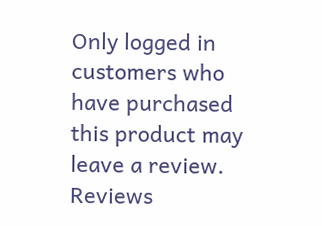Only logged in customers who have purchased this product may leave a review.
Reviews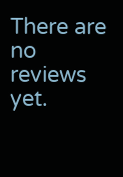There are no reviews yet.